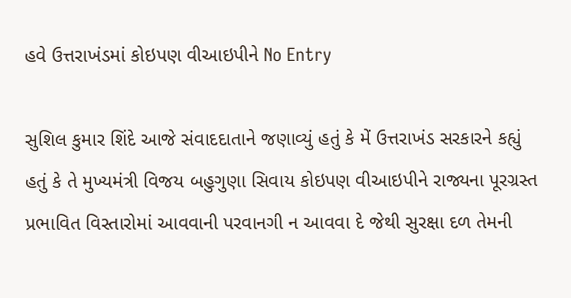હવે ઉત્તરાખંડમાં કોઇપણ વીઆઇપીને No Entry

સુશિલ કુમાર શિંદે આજે સંવાદદાતાને જણાવ્યું હતું કે મેં ઉત્તરાખંડ સરકારને કહ્યું હતું કે તે મુખ્યમંત્રી વિજય બહુગુણા સિવાય કોઇપણ વીઆઇપીને રાજ્યના પૂરગ્રસ્ત પ્રભાવિત વિસ્તારોમાં આવવાની પરવાનગી ન આવવા દે જેથી સુરક્ષા દળ તેમની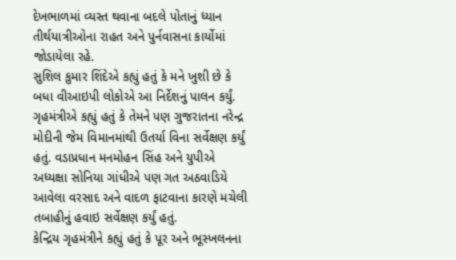દેખભાળમાં વ્યસ્ત થવાના બદલે પોતાનું ધ્યાન તીર્થયાત્રીઓના રાહત અને પુર્નવાસના કાર્યોમાં જોડાયેલા રહે.
સુશિલ કુમાર શિંદેએ કહ્યું હતું કે મને ખુશી છે કે બધા વીઆઇપી લોકોએ આ નિર્દેશનું પાલન કર્યું. ગૃહમંત્રીએ કહ્યું હતું કે તેમને પણ ગુજરાતના નરેન્દ્ર મોદીની જેમ વિમાનમાંથી ઉતર્યા વિના સર્વેક્ષણ કર્યું હતું. વડાપ્રધાન મનમોહન સિંહ અને યુપીએ અધ્યક્ષા સોનિયા ગાંધીએ પણ ગત અઠવાડિયે આવેલા વરસાદ અને વાદળ ફાટવાના કારણે મચેલી તબાહીનું હવાઇ સર્વેક્ષણ કર્યું હતું.
કેન્દ્રિય ગૃહમંત્રીને કહ્યું હતું કે પૂર અને ભૂસ્ખલનના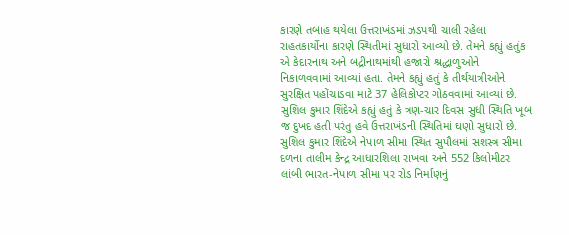કારણે તબાહ થયેલા ઉત્તરાખંડમાં ઝડપથી ચાલી રહેલા રાહતકાર્યોના કારણે સ્થિતીમાં સુધારો આવ્યો છે. તેમને કહ્યું હતુંક એ કેદારનાથ અને બદ્રીનાથમાંથી હજારો શ્રદ્ધાળુઓને નિકાળવવામાં આવ્યાં હતા. તેમને કહ્યું હતું કે તીર્થયાત્રીઓને સુરક્ષિત પહોંચાડવા માટે 37 હેલિકોપ્ટર ગોઠવવામાં આવ્યાં છે.
સુશિલ કુમાર શિંદેએ કહ્યું હતું કે ત્રણ-ચાર દિવસ સુધી સ્થિતિ ખૂબ જ દુખદ હતી પરંતુ હવે ઉત્તરાખંડની સ્થિતિમાં ઘણો સુધારો છે. સુશિલ કુમાર શિંદેએ નેપાળ સીમા સ્થિત સુપૌલમાં સશસ્ત્ર સીમા દળના તાલીમ કેન્દ્ર આધારશિલા રાખવા અને 552 કિલોમીટર લાંબી ભારત-નેપાળ સીમા પર રોડ નિર્માણનું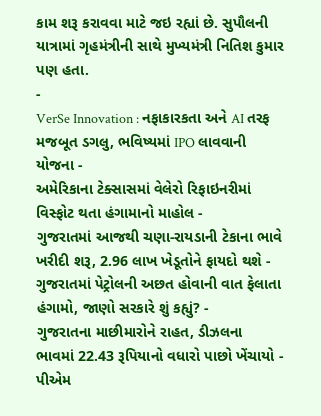કામ શરૂ કરાવવા માટે જઇ રહ્યાં છે. સુપૌલની યાત્રામાં ગૃહમંત્રીની સાથે મુખ્યમંત્રી નિતિશ કુમાર પણ હતા.
-
VerSe Innovation : નફાકારકતા અને AI તરફ મજબૂત ડગલુ, ભવિષ્યમાં IPO લાવવાની યોજના -
અમેરિકાના ટેક્સાસમાં વેલેરો રિફાઇનરીમાં વિસ્ફોટ થતા હંગામાનો માહોલ -
ગુજરાતમાં આજથી ચણા-રાયડાની ટેકાના ભાવે ખરીદી શરૂ, 2.96 લાખ ખેડૂતોને ફાયદો થશે -
ગુજરાતમાં પેટ્રોલની અછત હોવાની વાત ફેલાતા હંગામો, જાણો સરકારે શું કહ્યું? -
ગુજરાતના માછીમારોને રાહત, ડીઝલના ભાવમાં 22.43 રૂપિયાનો વધારો પાછો ખેંચાયો -
પીએમ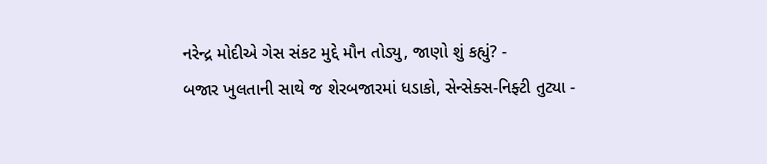નરેન્દ્ર મોદીએ ગેસ સંકટ મુદ્દે મૌન તોડ્યુ, જાણો શું કહ્યું? -
બજાર ખુલતાની સાથે જ શેરબજારમાં ધડાકો, સેન્સેક્સ-નિફ્ટી તુટ્યા -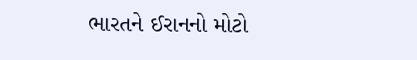ભારતને ઈરાનનો મોટો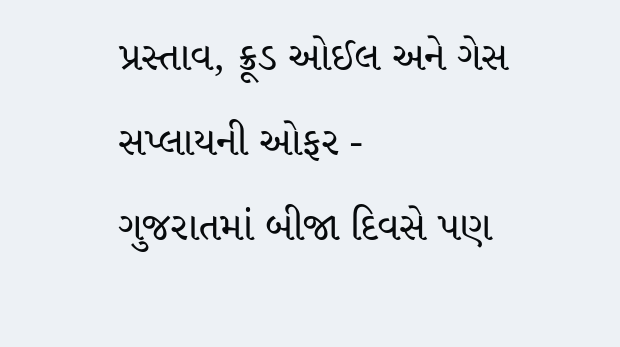પ્રસ્તાવ, ક્રૂડ ઓઈલ અને ગેસ સપ્લાયની ઓફર -
ગુજરાતમાં બીજા દિવસે પણ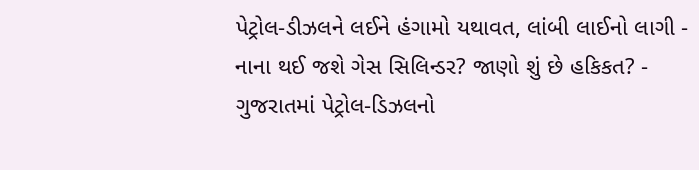પેટ્રોલ-ડીઝલને લઈને હંગામો યથાવત, લાંબી લાઈનો લાગી -
નાના થઈ જશે ગેસ સિલિન્ડર? જાણો શું છે હકિકત? -
ગુજરાતમાં પેટ્રોલ-ડિઝલનો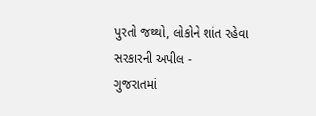પુરતો જથ્થો, લોકોને શાંત રહેવા સરકારની અપીલ -
ગુજરાતમાં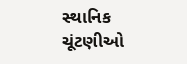સ્થાનિક ચૂંટણીઓ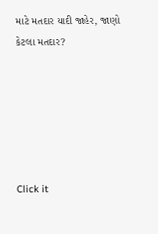માટે મતદાર યાદી જાહેર, જાણો કેટલા મતદાર?






Click it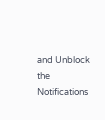and Unblock the Notifications